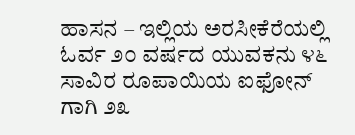ಹಾಸನ – ಇಲ್ಲಿಯ ಅರಸೀಕೆರೆಯಲ್ಲಿ ಓರ್ವ ೨೦ ವರ್ಷದ ಯುವಕನು ೪೬ ಸಾವಿರ ರೂಪಾಯಿಯ ಐಫೋನ್ ಗಾಗಿ ೨೩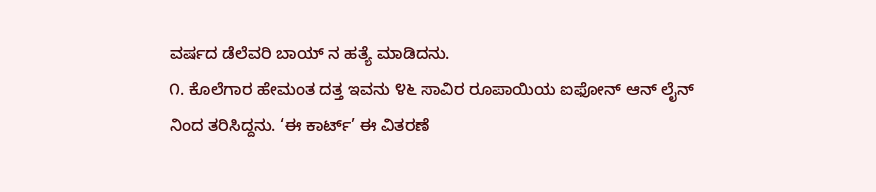ವರ್ಷದ ಡೆಲೆವರಿ ಬಾಯ್ ನ ಹತ್ಯೆ ಮಾಡಿದನು.
೧. ಕೊಲೆಗಾರ ಹೇಮಂತ ದತ್ತ ಇವನು ೪೬ ಸಾವಿರ ರೂಪಾಯಿಯ ಐಫೋನ್ ಆನ್ ಲೈನ್ ನಿಂದ ತರಿಸಿದ್ದನು. ‘ಈ ಕಾರ್ಟ್’ ಈ ವಿತರಣೆ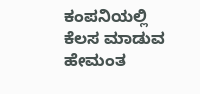ಕಂಪನಿಯಲ್ಲಿ ಕೆಲಸ ಮಾಡುವ ಹೇಮಂತ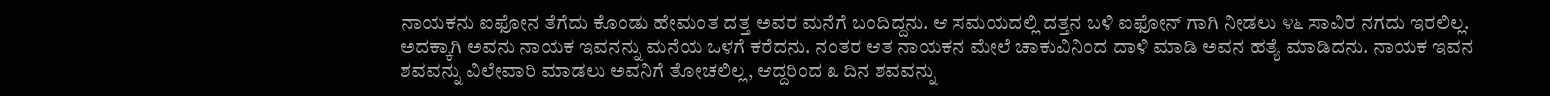ನಾಯಕನು ಐಫೋನ ತೆಗೆದು ಕೊಂಡು ಹೇಮಂತ ದತ್ತ ಅವರ ಮನೆಗೆ ಬಂದಿದ್ದನು. ಆ ಸಮಯದಲ್ಲಿ ದತ್ತನ ಬಳಿ ಐಫೋನ್ ಗಾಗಿ ನೀಡಲು ೪೬ ಸಾವಿರ ನಗದು ಇರಲಿಲ್ಲ. ಅದಕ್ಕಾಗಿ ಅವನು ನಾಯಕ ಇವನನ್ನು ಮನೆಯ ಒಳಗೆ ಕರೆದನು. ನಂತರ ಆತ ನಾಯಕನ ಮೇಲೆ ಚಾಕುವಿನಿಂದ ದಾಳಿ ಮಾಡಿ ಅವನ ಹತ್ಯೆ ಮಾಡಿದನು. ನಾಯಕ ಇವನ ಶವವನ್ನು ವಿಲೇವಾರಿ ಮಾಡಲು ಅವನಿಗೆ ತೋಚಲಿಲ್ಲ, ಆದ್ದರಿಂದ ೩ ದಿನ ಶವವನ್ನು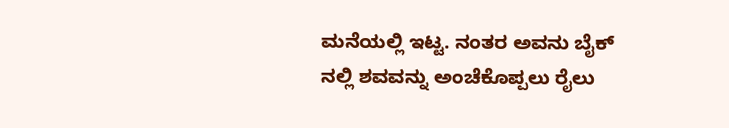ಮನೆಯಲ್ಲಿ ಇಟ್ಟ. ನಂತರ ಅವನು ಬೈಕ್ ನಲ್ಲಿ ಶವವನ್ನು ಅಂಚೆಕೊಪ್ಪಲು ರೈಲು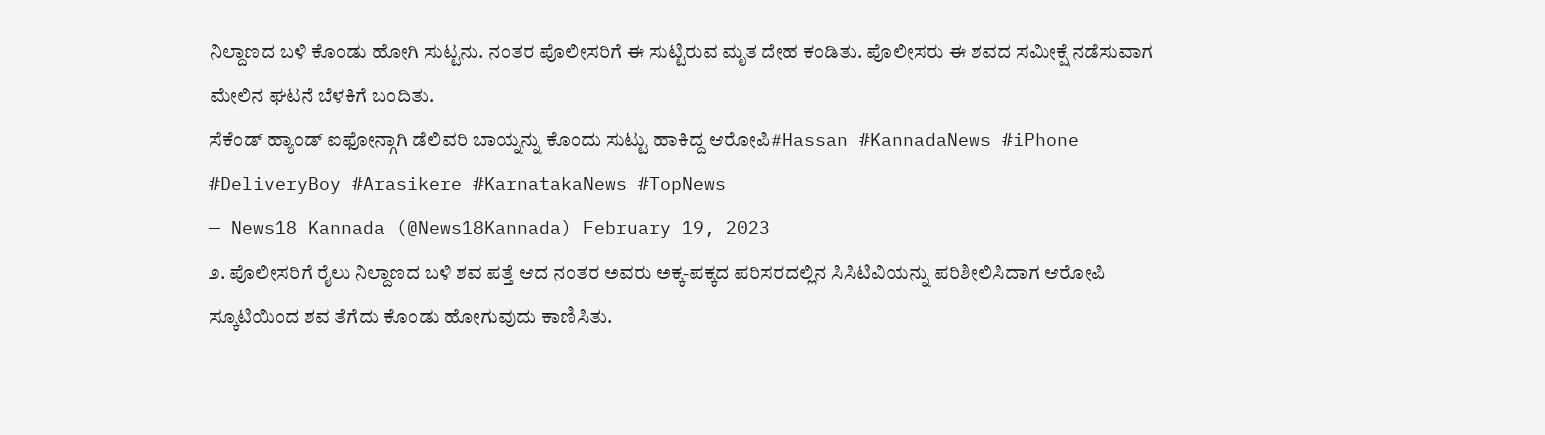ನಿಲ್ದಾಣದ ಬಳಿ ಕೊಂಡು ಹೋಗಿ ಸುಟ್ಟನು. ನಂತರ ಪೊಲೀಸರಿಗೆ ಈ ಸುಟ್ಟಿರುವ ಮೃತ ದೇಹ ಕಂಡಿತು. ಪೊಲೀಸರು ಈ ಶವದ ಸಮೀಕ್ಷೆ ನಡೆಸುವಾಗ ಮೇಲಿನ ಘಟನೆ ಬೆಳಕಿಗೆ ಬಂದಿತು.
ಸೆಕೆಂಡ್ ಹ್ಯಾಂಡ್ ಐಫೋನ್ಗಾಗಿ ಡೆಲಿವರಿ ಬಾಯ್ನನ್ನು ಕೊಂದು ಸುಟ್ಟು ಹಾಕಿದ್ದ ಆರೋಪಿ#Hassan #KannadaNews #iPhone #DeliveryBoy #Arasikere #KarnatakaNews #TopNews
— News18 Kannada (@News18Kannada) February 19, 2023
೨. ಪೊಲೀಸರಿಗೆ ರೈಲು ನಿಲ್ದಾಣದ ಬಳಿ ಶವ ಪತ್ತೆ ಆದ ನಂತರ ಅವರು ಅಕ್ಕ-ಪಕ್ಕದ ಪರಿಸರದಲ್ಲಿನ ಸಿಸಿಟಿವಿಯನ್ನು ಪರಿಶೀಲಿಸಿದಾಗ ಆರೋಪಿ ಸ್ಕೂಟಿಯಿಂದ ಶವ ತೆಗೆದು ಕೊಂಡು ಹೋಗುವುದು ಕಾಣಿಸಿತು.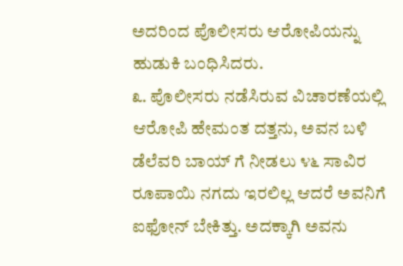ಅದರಿಂದ ಪೊಲೀಸರು ಆರೋಪಿಯನ್ನು ಹುಡುಕಿ ಬಂಧಿಸಿದರು.
೩. ಪೊಲೀಸರು ನಡೆಸಿರುವ ವಿಚಾರಣೆಯಲ್ಲಿ ಆರೋಪಿ ಹೇಮಂತ ದತ್ತನು, ಅವನ ಬಳಿ ಡೆಲೆವರಿ ಬಾಯ್ ಗೆ ನೀಡಲು ೪೬ ಸಾವಿರ ರೂಪಾಯಿ ನಗದು ಇರಲಿಲ್ಲ ಆದರೆ ಅವನಿಗೆ ಐಫೋನ್ ಬೇಕಿತ್ತು. ಅದಕ್ಕಾಗಿ ಅವನು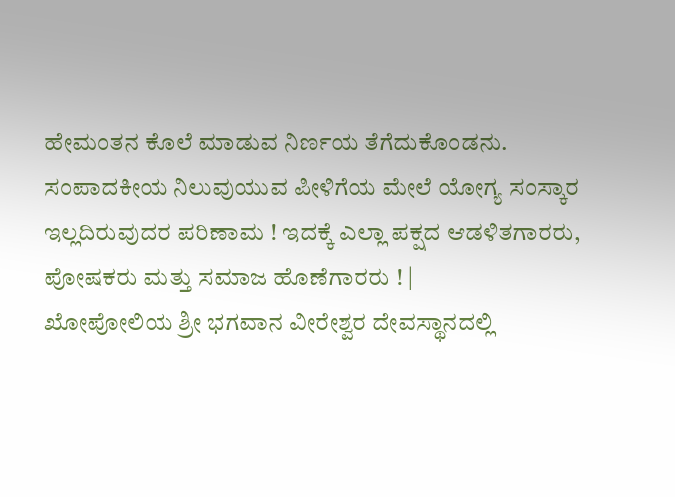ಹೇಮಂತನ ಕೊಲೆ ಮಾಡುವ ನಿರ್ಣಯ ತೆಗೆದುಕೊಂಡನು.
ಸಂಪಾದಕೀಯ ನಿಲುವುಯುವ ಪೀಳಿಗೆಯ ಮೇಲೆ ಯೋಗ್ಯ ಸಂಸ್ಕಾರ ಇಲ್ಲದಿರುವುದರ ಪರಿಣಾಮ ! ಇದಕ್ಕೆ ಎಲ್ಲಾ ಪಕ್ಷದ ಆಡಳಿತಗಾರರು, ಪೋಷಕರು ಮತ್ತು ಸಮಾಜ ಹೊಣೆಗಾರರು ! |
ಖೋಪೋಲಿಯ ಶ್ರೀ ಭಗವಾನ ವೀರೇಶ್ವರ ದೇವಸ್ಥಾನದಲ್ಲಿ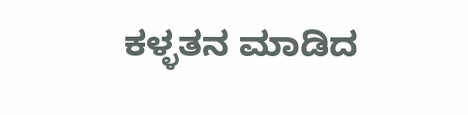ಕಳ್ಳತನ ಮಾಡಿದ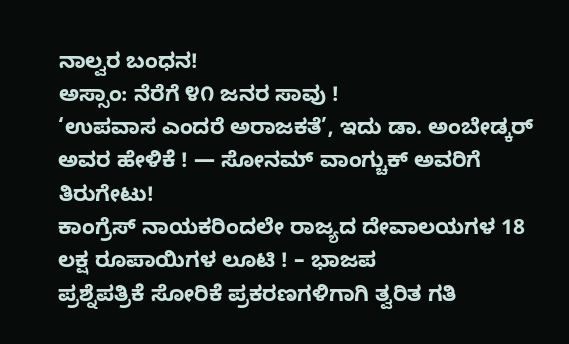ನಾಲ್ವರ ಬಂಧನ!
ಅಸ್ಸಾಂ: ನೆರೆಗೆ ೪೧ ಜನರ ಸಾವು !
‘ಉಪವಾಸ ಎಂದರೆ ಅರಾಜಕತೆ’, ಇದು ಡಾ. ಅಂಬೇಡ್ಕರ್ ಅವರ ಹೇಳಿಕೆ ! — ಸೋನಮ್ ವಾಂಗ್ಚುಕ್ ಅವರಿಗೆ ತಿರುಗೇಟು!
ಕಾಂಗ್ರೆಸ್ ನಾಯಕರಿಂದಲೇ ರಾಜ್ಯದ ದೇವಾಲಯಗಳ 18 ಲಕ್ಷ ರೂಪಾಯಿಗಳ ಲೂಟಿ ! – ಭಾಜಪ
ಪ್ರಶ್ನೆಪತ್ರಿಕೆ ಸೋರಿಕೆ ಪ್ರಕರಣಗಳಿಗಾಗಿ ತ್ವರಿತ ಗತಿ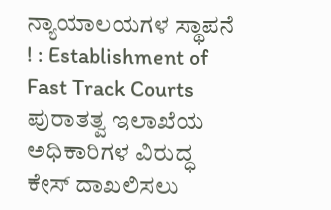ನ್ಯಾಯಾಲಯಗಳ ಸ್ಥಾಪನೆ ! : Establishment of Fast Track Courts
ಪುರಾತತ್ವ ಇಲಾಖೆಯ ಅಧಿಕಾರಿಗಳ ವಿರುದ್ಧ ಕೇಸ್ ದಾಖಲಿಸಲು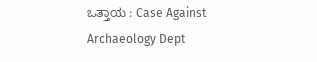ಒತ್ತಾಯ : Case Against Archaeology Dept